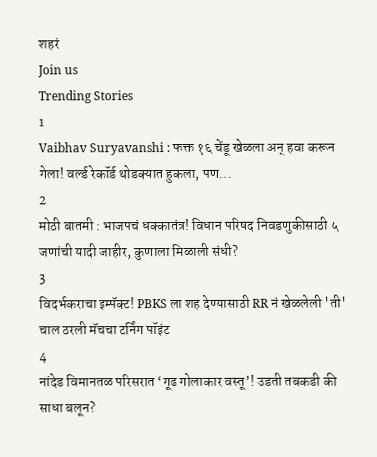शहरं
Join us
Trending Stories
1
Vaibhav Suryavanshi : फक्त १६ चेंडू खेळला अन् हवा करून गेला! वर्ल्ड रेकॉर्ड थोडक्यात हुकला, पण...
2
मोठी बातमी : भाजपचं धक्कातंत्र! विधान परिषद निवडणुकीसाठी ५ जणांची यादी जाहीर, कुणाला मिळाली संधी?
3
विदर्भकराचा इम्पॅक्ट! PBKS ला शह देण्यासाठी RR नं खेळलेली 'ती' चाल ठरली मॅचचा टर्निंग पॉइंट
4
नांदेड विमानतळ परिसरात ‘गूढ गोलाकार वस्तू’! उडती तबकडी की साधा बलून?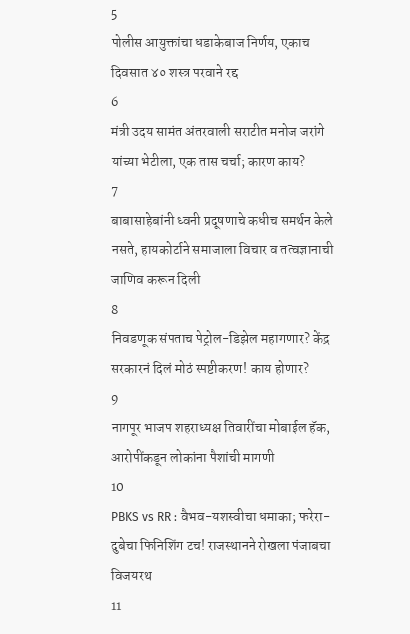5
पोलीस आयुक्तांचा धडाकेबाज निर्णय, एकाच दिवसात ४० शस्त्र परवाने रद्द
6
मंत्री उदय सामंत अंतरवाली सराटीत मनोज जरांगे यांच्या भेटीला, एक तास चर्चा; कारण काय?
7
बाबासाहेबांनी ध्वनी प्रदूषणाचे कधीच समर्थन केले नसते, हायकोर्टाने समाजाला विचार व तत्वज्ञानाची जाणिव करून दिली
8
निवडणूक संपताच पेट्रोल-डिझेल महागणार? केंद्र सरकारनं दिलं मोठं स्पष्टीकरण! काय होणार?
9
नागपूर भाजप शहराध्यक्ष तिवारींचा मोबाईल हॅक, आरोपींकडून लोकांना पैशांची मागणी
10
PBKS vs RR : वैभव-यशस्वीचा धमाका; फरेरा-दुबेचा फिनिशिंग टच! राजस्थानने रोखला पंजाबचा विजयरथ
11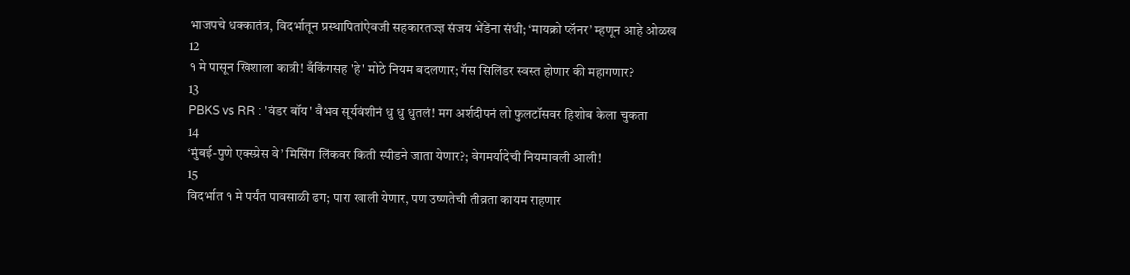भाजपचे धक्कातंत्र, विदर्भातून प्रस्थापितांऐवजी सहकारतज्ज्ञ संजय भेंडेंना संधी; ‘मायक्रो प्लॅनर’ म्हणून आहे ओळख
12
१ मे पासून खिशाला कात्री! बँकिंगसह 'हे' मोठे नियम बदलणार; गॅस सिलिंडर स्वस्त होणार की महागणार?
13
PBKS vs RR : 'वंडर बॉय' वैभव सूर्यवंशीनं धु धु धुतलं! मग अर्शदीपनं लो फुलटॉसवर हिशोब केला चुकता
14
‘मुंबई-पुणे एक्स्प्रेस वे’ मिसिंग लिंकवर किती स्पीडने जाता येणार?; वेगमर्यादेची नियमावली आली!
15
विदर्भात १ मे पर्यंत पावसाळी ढग; पारा खाली येणार, पण उष्णतेची तीव्रता कायम राहणार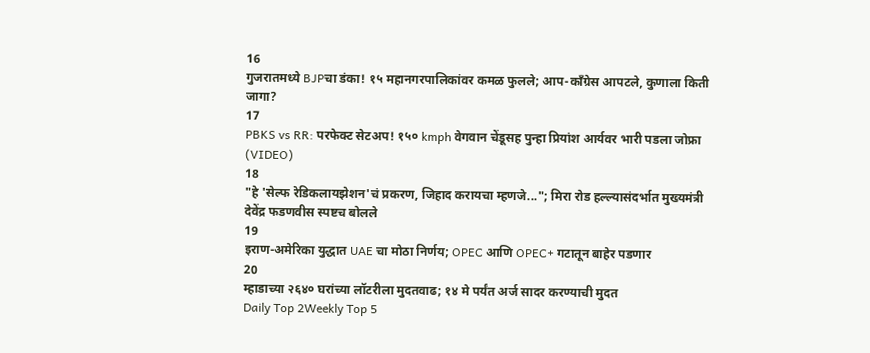16
गुजरातमध्ये BJPचा डंका! १५ महानगरपालिकांवर कमळ फुलले; आप-काँग्रेस आपटले, कुणाला किती जागा?
17
PBKS vs RR: परफेक्ट सेटअप! १५० kmph वेगवान चेंडूसह पुन्हा प्रियांश आर्यवर भारी पडला जोफ्रा (VIDEO)
18
"हे 'सेल्फ रेडिकलायझेशन'चं प्रकरण, जिहाद करायचा म्हणजे..."; मिरा रोड हल्ल्यासंदर्भात मुख्यमंत्री देवेंद्र फडणवीस स्पष्टच बोलले
19
इराण-अमेरिका युद्धात UAE चा मोठा निर्णय; OPEC आणि OPEC+ गटातून बाहेर पडणार
20
म्हाडाच्या २६४० घरांच्या लॉटरीला मुदतवाढ; १४ मे पर्यंत अर्ज सादर करण्याची मुदत
Daily Top 2Weekly Top 5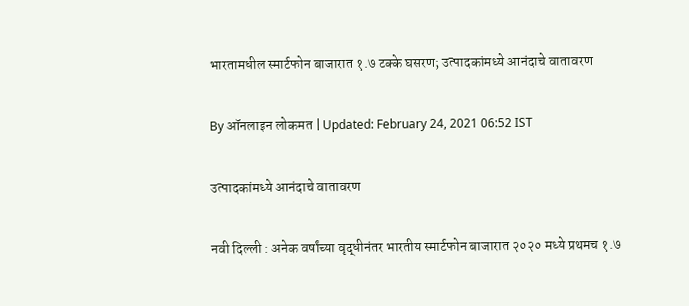भारतामधील स्मार्टफोन बाजारात १.७ टक्के घसरण; उत्पादकांमध्ये आनंदाचे वातावरण

By ऑनलाइन लोकमत | Updated: February 24, 2021 06:52 IST

उत्पादकांमध्ये आनंदाचे वातावरण

नवी दिल्ली : अनेक वर्षांच्या वृद्धीनंतर भारतीय स्मार्टफोन बाजारात २०२० मध्ये प्रथमच १.७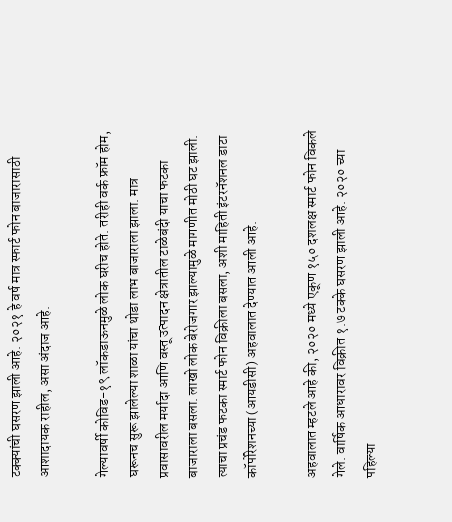टक्क्यांची घसरण झाली आहे. २०२१ हे वर्ष मात्र स्फार्ट फोन बाजारासाठी आशादायक राहील, असा अंदाज आहे.

गेल्यावर्षी कोविड-१९ लॉकडाऊनमुळे लोक घरीच होते. तरीही वर्क फ्रॉम होम, घरूनच सुरू झालेल्या शाळा यांचा थोडा लाभ बाजाराला झाला. मात्र प्रवासावरील मर्यादा आणि वस्तू उत्पादन क्षेत्रातील टाळेबंदी याचा फटका बाजाराला बसला. लाखो लोक बेरोजगार झाल्यामुळे मागणीत मोठी घट झाली. त्याचा प्रचंड फटका स्मार्ट फोन विक्रीला बसला, अशी माहिती इंटरनॅशनल डाटा कॉर्पोरेशनच्या (आयडीसी) अहवालात देण्यात आली आहे.

अहवालात म्हटले आहे की, २०२० मध्ये एकूण १५० दशलक्ष स्मार्ट फोन विकले गेले. वार्षिक आधारावर विक्रीत १.७ टक्के घसरण झाली आहे. २०२० च्या पहिल्या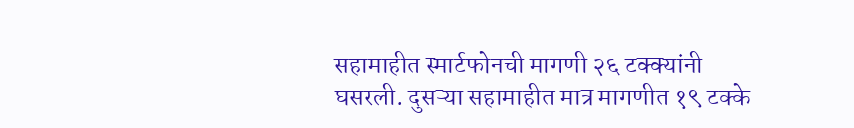सहामाहीत स्मार्टफोनची मागणी २६ टक्क्यांनी घसरली. दुसऱ्या सहामाहीत मात्र मागणीत १९ टक्के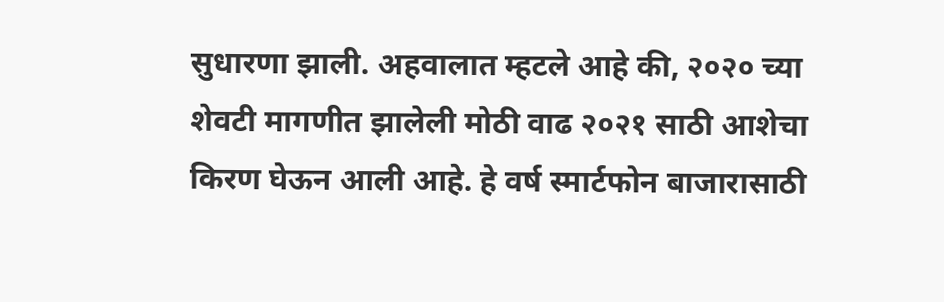सुधारणा झाली. अहवालात म्हटले आहे की, २०२० च्या शेवटी मागणीत झालेली मोठी वाढ २०२१ साठी आशेचा किरण घेऊन आली आहे. हे वर्ष स्मार्टफोन बाजारासाठी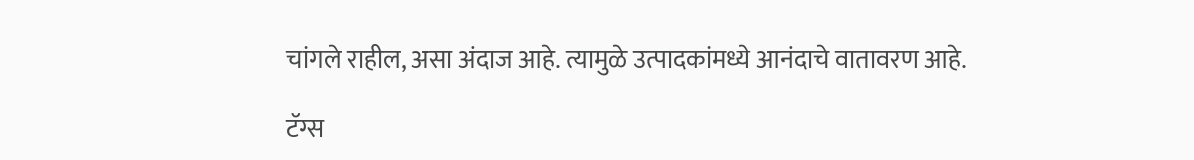चांगले राहील, असा अंदाज आहे. त्यामुळे उत्पादकांमध्ये आनंदाचे वातावरण आहे.

टॅग्स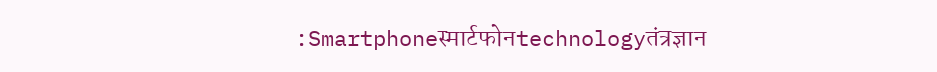:Smartphoneस्मार्टफोनtechnologyतंत्रज्ञान